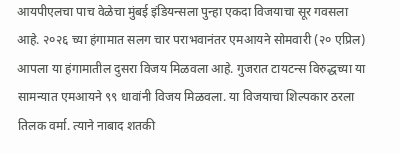आयपीएलचा पाच वेळेचा मुंबई इंडियन्सला पुन्हा एकदा विजयाचा सूर गवसला आहे. २०२६ च्या हंगामात सलग चार पराभवानंतर एमआयने सोमवारी (२० एप्रिल) आपला या हंगामातील दुसरा विजय मिळवला आहे. गुजरात टायटन्स विरुद्धच्या या सामन्यात एमआयने ९९ धावांनी विजय मिळवला. या विजयाचा शिल्पकार ठरला तिलक वर्मा. त्याने नाबाद शतकी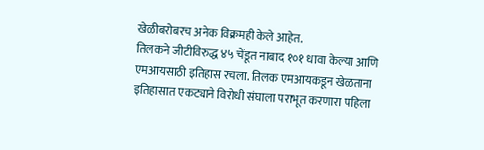खेळीबरोबरच अनेक विक्रमही केले आहेत.
तिलकने जीटीविरुद्ध ४५ चेंडूत नाबाद १०१ धावा केल्या आणि एमआयसाठी इतिहास रचला. तिलक एमआयकडून खेळताना इतिहासात एकट्याने विरोधी संघाला पराभूत करणारा पहिला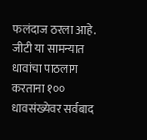फलंदाज ठरला आहे. जीटी या सामन्यात धावांचा पाठलाग करताना १०० धावसंख्येवर सर्वबाद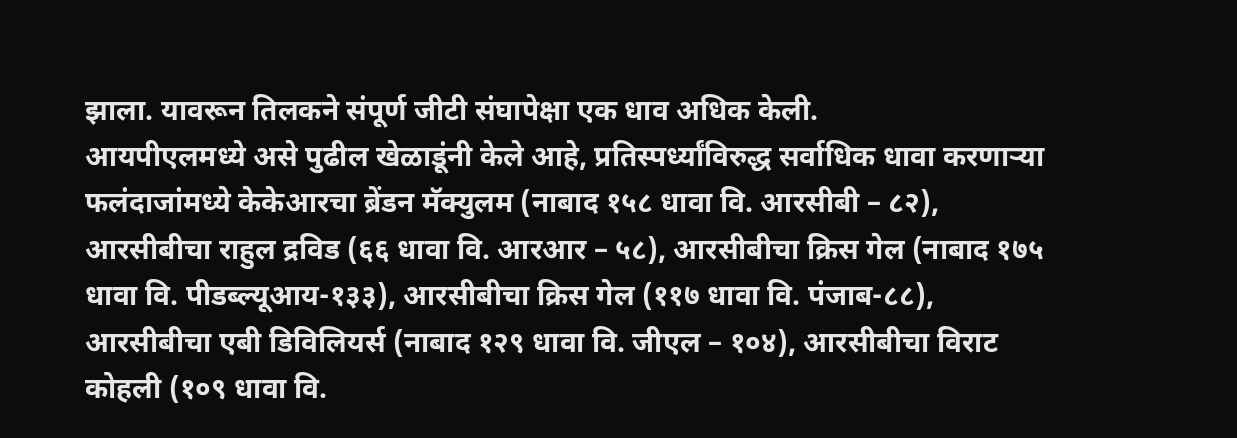झाला. यावरून तिलकने संपूर्ण जीटी संघापेक्षा एक धाव अधिक केली.
आयपीएलमध्ये असे पुढील खेळाडूंनी केले आहे, प्रतिस्पर्ध्यांविरुद्ध सर्वाधिक धावा करणाऱ्या फलंदाजांमध्ये केकेआरचा ब्रेंडन मॅक्युलम (नाबाद १५८ धावा वि. आरसीबी – ८२), आरसीबीचा राहुल द्रविड (६६ धावा वि. आरआर – ५८), आरसीबीचा क्रिस गेल (नाबाद १७५ धावा वि. पीडब्ल्यूआय-१३३), आरसीबीचा क्रिस गेल (११७ धावा वि. पंजाब-८८), आरसीबीचा एबी डिविलियर्स (नाबाद १२९ धावा वि. जीएल – १०४), आरसीबीचा विराट कोहली (१०९ धावा वि.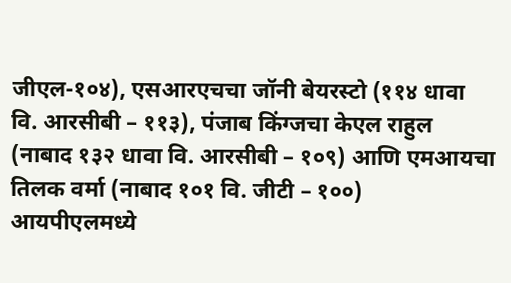जीएल-१०४), एसआरएचचा जॉनी बेयरस्टो (११४ धावा वि. आरसीबी – ११३), पंजाब किंग्जचा केएल राहुल (नाबाद १३२ धावा वि. आरसीबी – १०९) आणि एमआयचा तिलक वर्मा (नाबाद १०१ वि. जीटी – १००)
आयपीएलमध्ये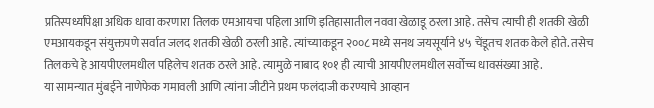प्रतिस्पर्ध्यांपेक्षा अधिक धावा करणारा तिलक एमआयचा पहिला आणि इतिहासातील नववा खेळाडू ठरला आहे. तसेच त्याची ही शतकी खेळी एमआयकडून संयुक्तपणे सर्वात जलद शतकी खेळी ठरली आहे. त्यांच्याकडून २००८ मध्ये सनथ जयसूर्याने ४५ चेंडूतच शतक केले होते. तसेच तिलकचे हे आयपीएलमधील पहिलेच शतक ठरले आहे. त्यामुळे नाबाद १०१ ही त्याची आयपीएलमधील सर्वोच्च धावसंख्या आहे.
या सामन्यात मुंबईने नाणेफेक गमावली आणि त्यांना जीटीने प्रथम फलंदाजी करण्याचे आव्हान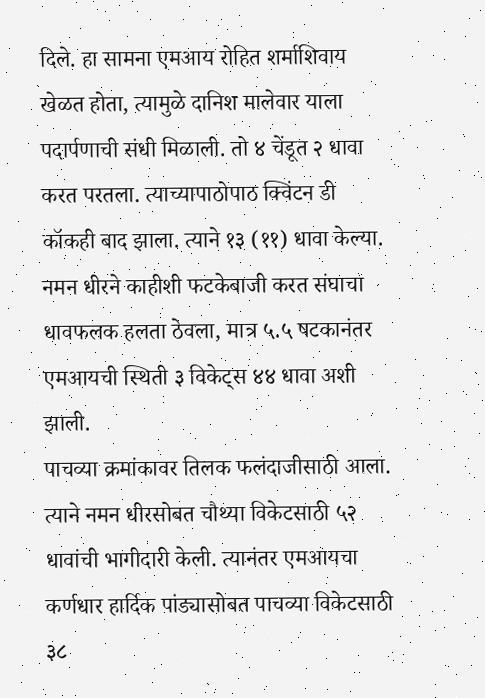दिले. हा सामना एमआय रोहित शर्माशिवाय खेळत होता, त्यामुळे दानिश मालेवार याला पदार्पणाची संधी मिळाली. तो ४ चेंडूत २ धावा करत परतला. त्याच्यापाठोपाठ क्विंटन डी कॉकही बाद झाला. त्याने १३ (११) धावा केल्या. नमन धीरने काहीशी फटकेबाजी करत संघाचा धावफलक हलता ठेवला, मात्र ५.५ षटकानंतर एमआयची स्थिती ३ विकेट्स ४४ धावा अशी झाली.
पाचव्या क्रमांकावर तिलक फलंदाजीसाठी आला. त्याने नमन धीरसोबत चौथ्या विकेटसाठी ५२ धावांची भागीदारी केली. त्यानंतर एमआयचा कर्णधार हार्दिक पांड्यासोबत पाचव्या विकेटसाठी ३८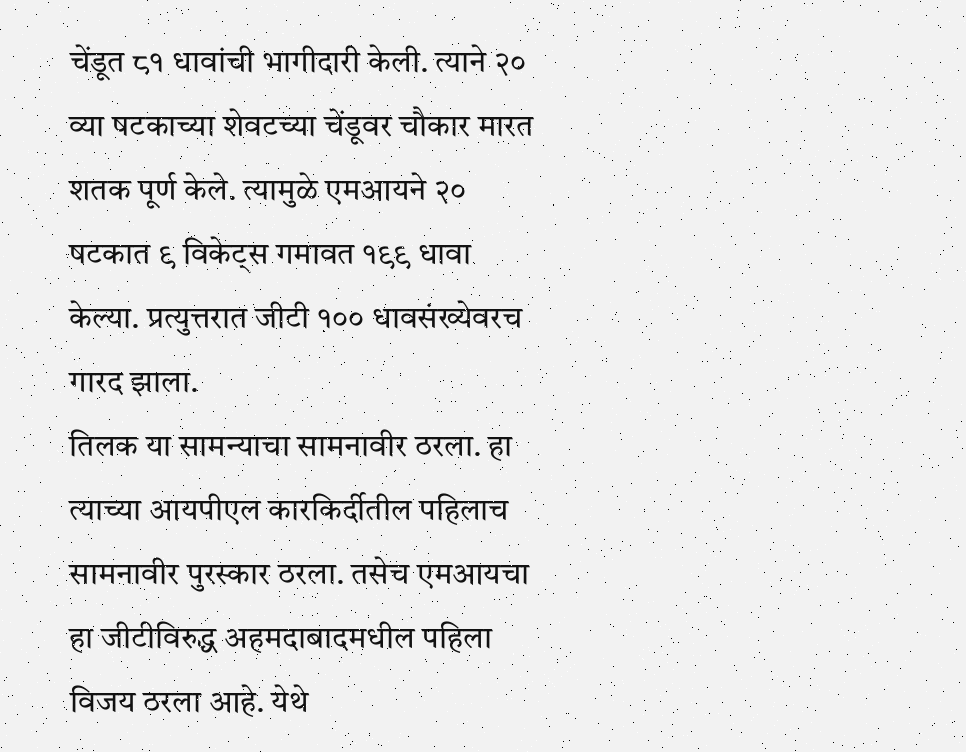चेंडूत ८१ धावांची भागीदारी केली. त्याने २० व्या षटकाच्या शेवटच्या चेंडूवर चौकार मारत शतक पूर्ण केले. त्यामुळे एमआयने २० षटकात ९ विकेट्स गमावत १९९ धावा केल्या. प्रत्युत्तरात जीटी १०० धावसंख्येवरच गारद झाला.
तिलक या सामन्याचा सामनावीर ठरला. हा त्याच्या आयपीएल कारकिर्दीतील पहिलाच सामनावीर पुरस्कार ठरला. तसेच एमआयचा हा जीटीविरुद्ध अहमदाबादमधील पहिला विजय ठरला आहे. येथे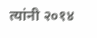त्यांनी २०१४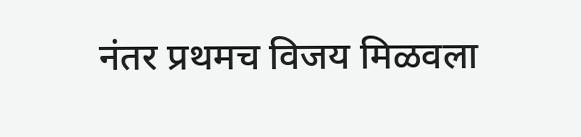नंतर प्रथमच विजय मिळवला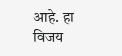आहे. हा विजय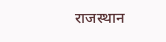राजस्थान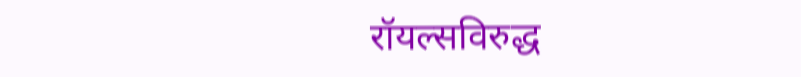रॉयल्सविरुद्ध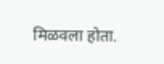मिळवला होता.